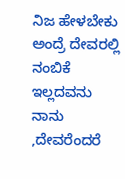ನಿಜ ಹೇಳಬೇಕು ಅಂದ್ರೆ ದೇವರಲ್ಲಿ ನಂಬಿಕೆ ಇಲ್ಲದವನು ನಾನು ,ದೇವರೆಂದರೆ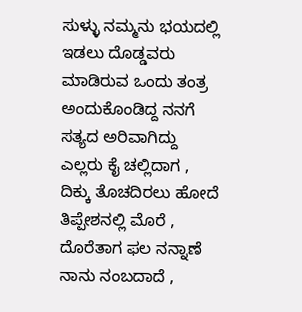ಸುಳ್ಳು ನಮ್ಮನು ಭಯದಲ್ಲಿ ಇಡಲು ದೊಡ್ಡವರು ಮಾಡಿರುವ ಒಂದು ತಂತ್ರ ಅಂದುಕೊಂಡಿದ್ದ ನನಗೆ ಸತ್ಯದ ಅರಿವಾಗಿದ್ದು ಎಲ್ಲರು ಕೈ ಚಲ್ಲಿದಾಗ , ದಿಕ್ಕು ತೊಚದಿರಲು ಹೋದೆ ತಿಪ್ಪೇಶನಲ್ಲಿ ಮೊರೆ , ದೊರೆತಾಗ ಫಲ ನನ್ನಾಣೆ ನಾನು ನಂಬದಾದೆ ,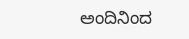ಅಂದಿನಿಂದ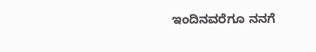ಇಂದಿನವರೆಗೂ ನನಗೆ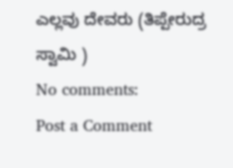ಎಲ್ಲವು ದೇವರು (ತಿಪ್ಪೇರುದ್ರ ಸ್ವಾಮಿ )
No comments:
Post a Comment